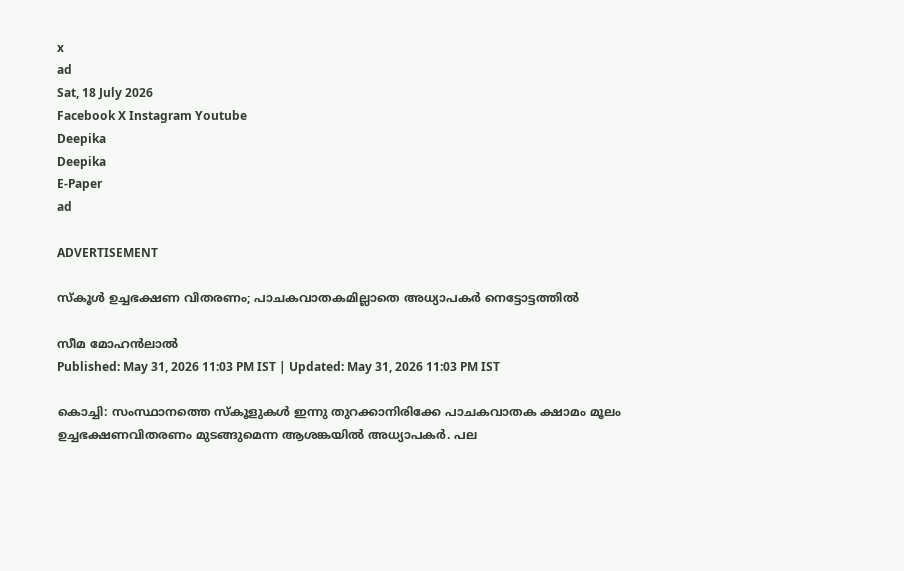x
ad
Sat, 18 July 2026
Facebook X Instagram Youtube
Deepika
Deepika
E-Paper
ad

ADVERTISEMENT

സ്‌കൂള്‍ ഉച്ചഭക്ഷണ വിതരണം; പാചകവാതകമില്ലാതെ അധ്യാപകര്‍ നെട്ടോട്ടത്തില്‍

സീമ മോഹന്‍ലാല്‍
Published: May 31, 2026 11:03 PM IST | Updated: May 31, 2026 11:03 PM IST

കൊച്ചി: സംസ്ഥാനത്തെ സ്‌കൂളുകള്‍ ഇന്നു തുറക്കാനിരിക്കേ പാചകവാതക ക്ഷാമം മൂലം ഉച്ചഭക്ഷണവിതരണം മുടങ്ങുമെന്ന ആശങ്കയില്‍ അധ്യാപകര്‍. പല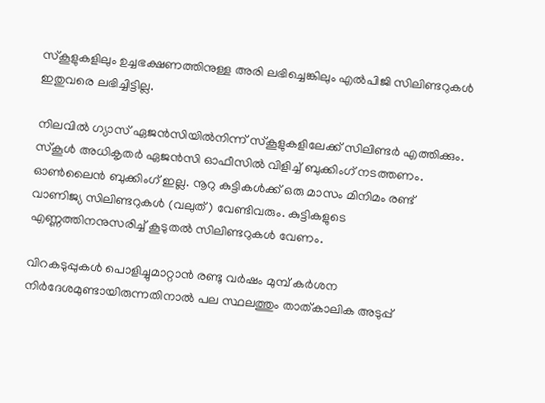സ്‌കൂളുകളിലും ഉച്ചഭക്ഷണത്തിനുള്ള അരി ലഭിച്ചെങ്കിലും എല്‍പിജി സിലിണ്ടറുകള്‍ ഇതുവരെ ലഭിച്ചിട്ടില്ല.

നിലവില്‍ ഗ്യാസ് ഏജന്‍സിയില്‍നിന്ന് സ്‌കൂളുകളിലേക്ക് സിലിണ്ടര്‍ എത്തിക്കും. സ്‌കൂള്‍ അധികൃതര്‍ ഏജന്‍സി ഓഫീസില്‍ വിളിച്ച് ബുക്കിംഗ് നടത്തണം. ഓണ്‍ലൈന്‍ ബുക്കിംഗ് ഇല്ല. നൂറു കുട്ടികള്‍ക്ക് ഒരു മാസം മിനിമം രണ്ട് വാണിജ്യ സിലിണ്ടറുകള്‍ (വലുത്) വേണ്ടിവരും. കുട്ടികളുടെ എണ്ണത്തിനനുസരിച്ച് കൂടുതല്‍ സിലിണ്ടറുകള്‍ വേണം.

വിറകടുപ്പുകള്‍ പൊളിച്ചുമാറ്റാന്‍ രണ്ടു വര്‍ഷം മുമ്പ് കര്‍ശന നിര്‍ദേശമുണ്ടായിരുന്നതിനാല്‍ പല സ്ഥലത്തും താത്കാലിക അടുപ്പ്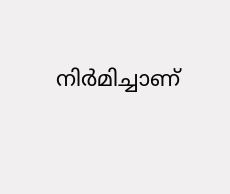നിര്‍മിച്ചാണ്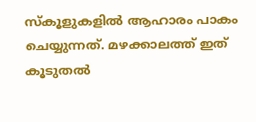സ്‌കൂളുകളില്‍ ആഹാരം പാകം ചെയ്യുന്നത്. മഴക്കാലത്ത് ഇത് കൂടുതല്‍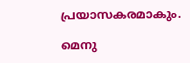പ്രയാസകരമാകും.

മെനു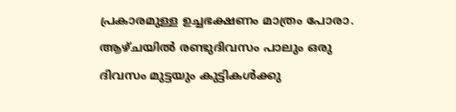പ്രകാരമുള്ള ഉച്ചഭക്ഷണം മാത്രം പോരാ. ആഴ്ചയില്‍ രണ്ടുദിവസം പാലും ഒരു ദിവസം മുട്ടയും കുട്ടികള്‍ക്കു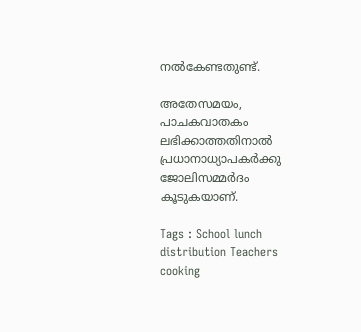നല്‍കേണ്ടതുണ്ട്.

അതേസമയം, പാചകവാതകം ലഭിക്കാത്തതിനാല്‍ പ്രധാനാധ്യാപകര്‍ക്കു ജോലിസമ്മര്‍ദം കൂടുകയാണ്.

Tags : School lunch distribution Teachers cooking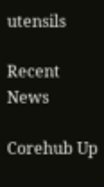utensils

Recent News

Corehub Up